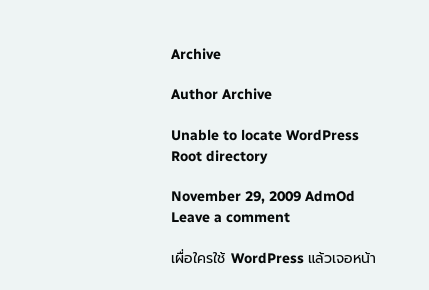Archive

Author Archive

Unable to locate WordPress Root directory

November 29, 2009 AdmOd Leave a comment

เผื่อใครใช้ WordPress แล้วเจอหน้า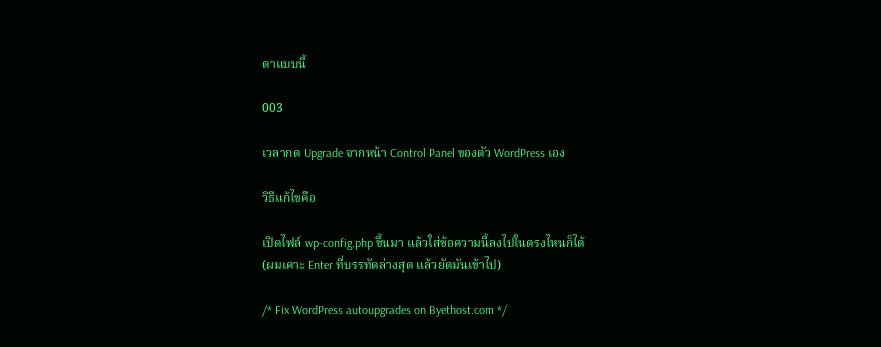ตาแบบนี้

003

เวลากด Upgrade จากหน้า Control Panel ของตัว WordPress เอง

วิธีแก้ไขคือ

เปิดไฟล์ wp-config.php ขึ้นมา แล้วใส่ข้อความนี้ลงไปในตรงไหนก็ได้
(ผมเคาะ Enter ที่บรรทัดล่างสุด แล้วยัดมันเข้าไป)

/* Fix WordPress autoupgrades on Byethost.com */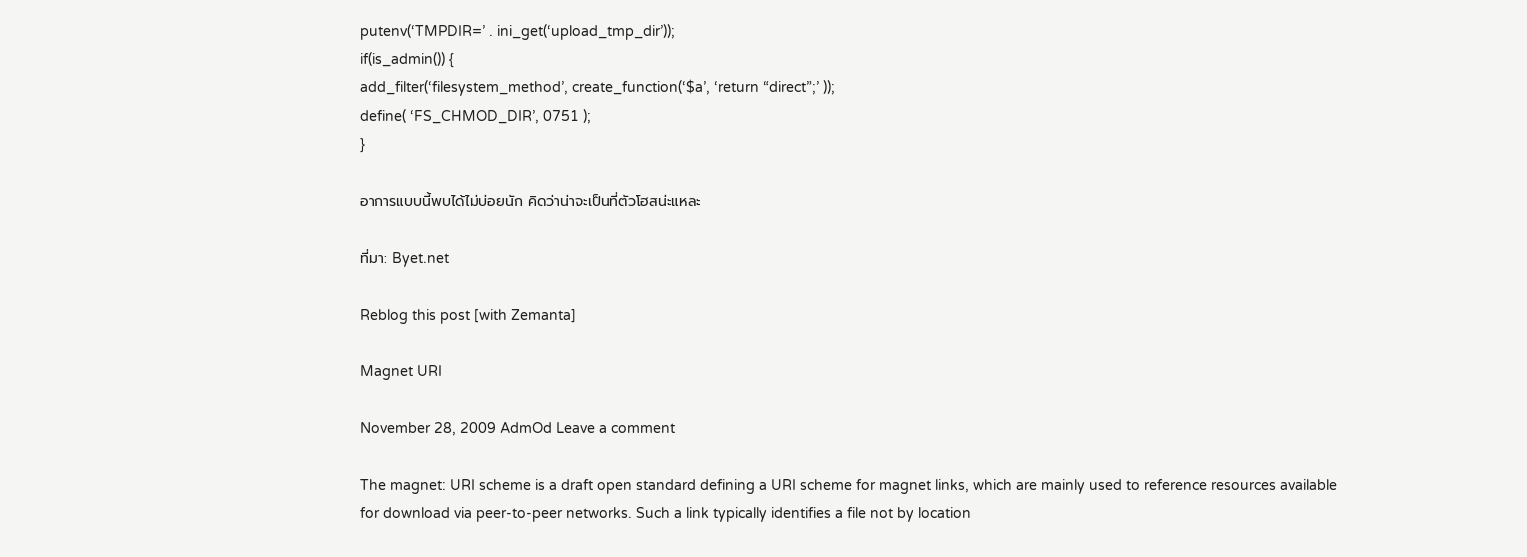putenv(‘TMPDIR=’ . ini_get(‘upload_tmp_dir’));
if(is_admin()) {
add_filter(‘filesystem_method’, create_function(‘$a’, ‘return “direct”;’ ));
define( ‘FS_CHMOD_DIR’, 0751 );
}

อาการแบบนี้พบได้ไม่บ่อยนัก คิดว่าน่าจะเป็นที่ตัวโฮสน่ะแหละ

ที่มา: Byet.net

Reblog this post [with Zemanta]

Magnet URI

November 28, 2009 AdmOd Leave a comment

The magnet: URI scheme is a draft open standard defining a URI scheme for magnet links, which are mainly used to reference resources available for download via peer-to-peer networks. Such a link typically identifies a file not by location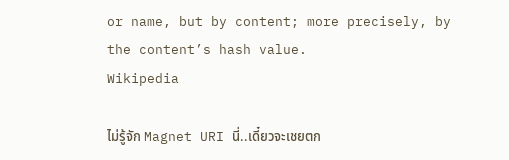or name, but by content; more precisely, by the content’s hash value.
Wikipedia

ไม่รู้จัก Magnet URI นี่..เดี๋ยวจะเชยตก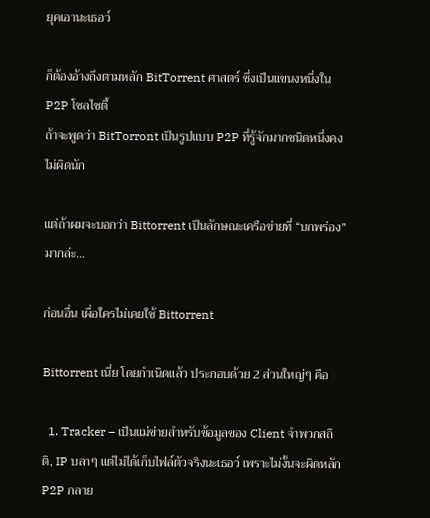ยุคเอานะเธอว์

ก็ต้องอ้างถึงตามหลัก BitTorrent ศาสตร์ ซึ่งเป็นแขนงหนึ่งใน P2P โซลไซตี้
ถ้าจะพูดว่า BitTorront เป็นรูปแบบ P2P ที่รู้จักมากชนิดหนึ่งคงไม่ผิดนัก

แต่ถ้าผมจะบอกว่า Bittorrent เป็นลักษณะเครือข่ายที่ “บกพร่อง” มากล่ะ…

ก่อนอื่น เผื่อใครไม่เคยใช้ Bittorrent

Bittorrent เนี่ย โดยกำเนิดแล้ว ประกอบด้วย 2 ส่วนใหญ่ๆ คือ

  1. Tracker – เป็นแม่ข่ายสำหรับข้อมูลของ Client จำพวกสถิติ, IP บลาๆ แต่ไม่ได้เก็บไฟล์ตัวจริงนะเธอว์ เพราะไม่งั้นจะผิดหลัก P2P กลาย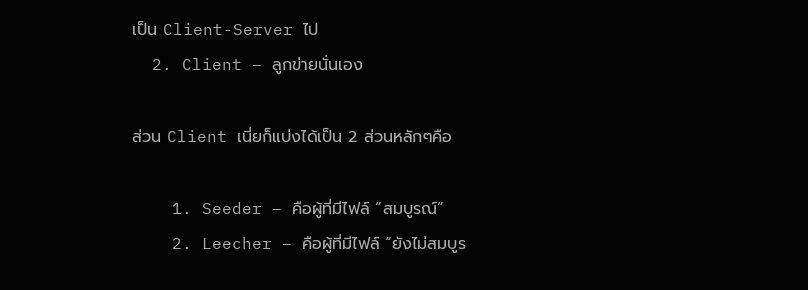เป็น Client-Server ไป
  2. Client – ลูกข่ายนั่นเอง

ส่วน Client เนี่ยก็แบ่งได้เป็น 2 ส่วนหลักๆคือ

    1. Seeder – คือผู้ที่มีไฟล์ “สมบูรณ์”
    2. Leecher – คือผู้ที่มีไฟล์ “ยังไม่สมบูร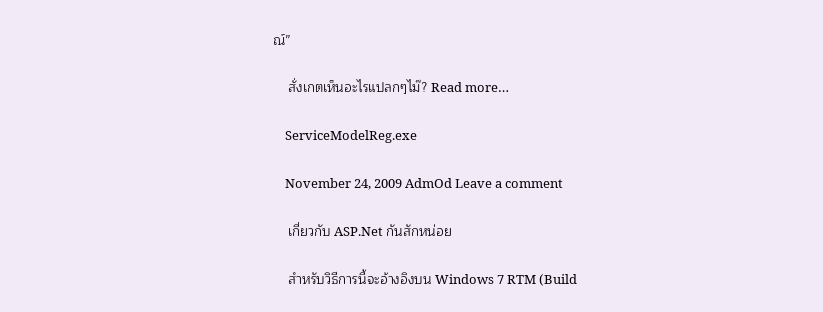ณ์”

    สั่งเกตเห็นอะไรแปลกๆไม๊? Read more…

    ServiceModelReg.exe

    November 24, 2009 AdmOd Leave a comment

    เกี่ยวกับ ASP.Net กันสักหน่อย

    สำหรับวิธีการนี้จะอ้างอิงบน Windows 7 RTM (Build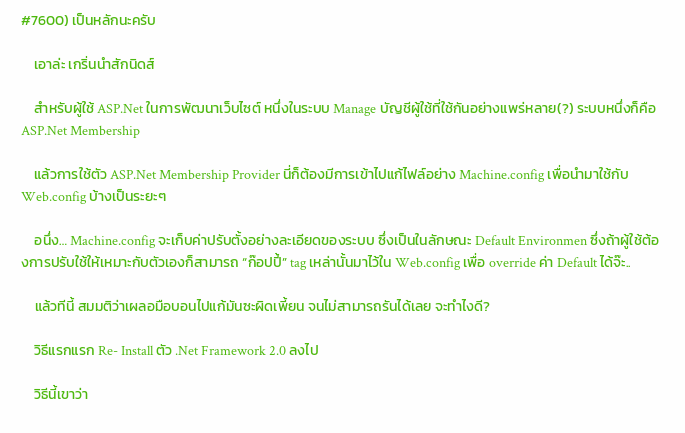#7600) เป็นหลักนะครับ

    เอาล่ะ เกริ่นนำสักนิดส์

    สำหรับผู้ใช้ ASP.Net ในการพัฒนาเว็บไซต์ หนึ่งในระบบ Manage บัญชีผู้ใช้ที่ใช้กันอย่างแพร่หลาย(?) ระบบหนึ่งก็คือ ASP.Net Membership

    แล้วการใช้ตัว ASP.Net Membership Provider นี่ก็ต้องมีการเข้าไปแก้ไฟล์อย่าง Machine.config เพื่อนำมาใช้กับ Web.config บ้างเป็นระยะๆ

    อนึ่ง… Machine.config จะเก็บค่าปรับตั้งอย่างละเอียดของระบบ ซึ่งเป็นในลักษณะ Default Environmen ซึ่งถ้าผู้ใช้ต้องการปรับใช้ให้เหมาะกับตัวเองก็สามารถ “ก๊อปปี้” tag เหล่านั้นมาไว้ใน Web.config เพื่อ override ค่า Default ได้จ๊ะ..

    แล้วทีนี้ สมมติว่าเผลอมือบอนไปแก้มันซะผิดเพี้ยน จนไม่สามารถรันได้เลย จะทำไงดี?

    วิธีแรกแรก Re- Install ตัว .Net Framework 2.0 ลงไป

    วิธีนี้เขาว่า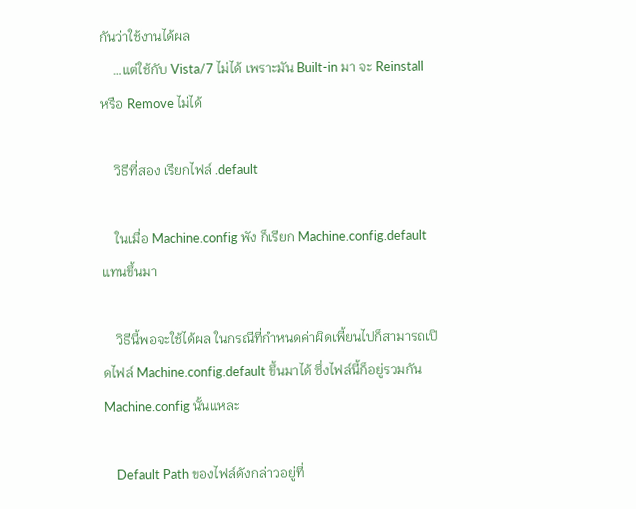กันว่าใช้งานได้ผล
    …แต่ใช้กับ Vista/7 ไม่ได้ เพราะมัน Built-in มา จะ Reinstall หรือ Remove ไม่ได้

    วิธีที่สอง เรียกไฟล์ .default

    ในเมื่อ Machine.config พัง ก็เรียก Machine.config.default แทนขึ้นมา

    วิธีนี้พอจะใช้ได้ผล ในกรณีที่กำหนดค่าผิดเพี้ยนไปก็สามารถเปิดไฟล์ Machine.config.default ขึ้นมาได้ ซึ่งไฟล์นี้ก็อยู่รวมกัน Machine.config นั้นแหละ

    Default Path ของไฟล์ดังกล่าวอยู่ที่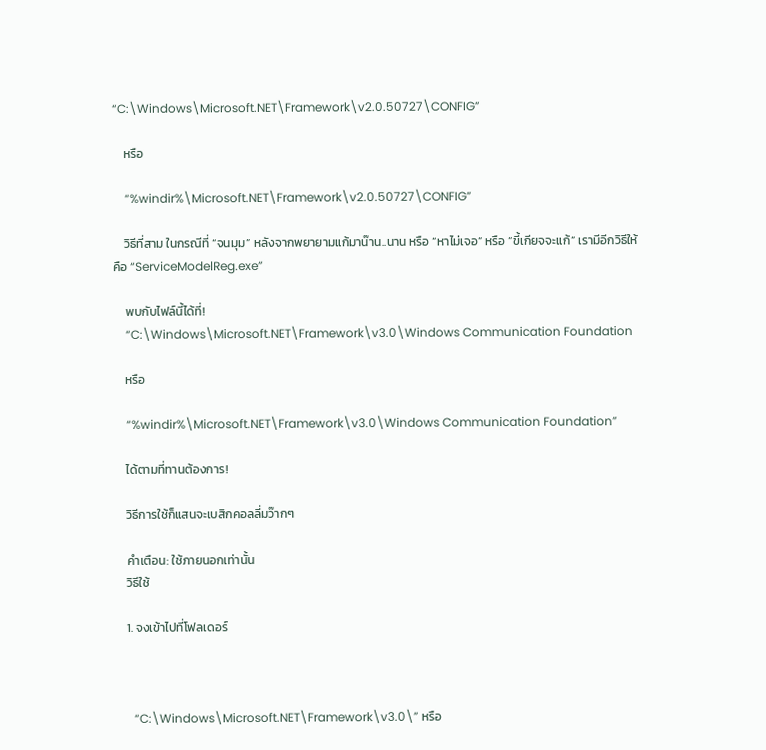“C:\Windows\Microsoft.NET\Framework\v2.0.50727\CONFIG”

    หรือ

    “%windir%\Microsoft.NET\Framework\v2.0.50727\CONFIG”

    วิธีที่สาม ในกรณีที่ “จนมุม” หลังจากพยายามแก้มาน๊าน..นาน หรือ “หาไม่เจอ” หรือ “ขี้เกียจจะแก้” เรามีอีกวิธีให้คือ “ServiceModelReg.exe”

    พบกับไฟล์นี้ได้ที่!
    “C:\Windows\Microsoft.NET\Framework\v3.0\Windows Communication Foundation

    หรือ

    “%windir%\Microsoft.NET\Framework\v3.0\Windows Communication Foundation”

    ได้ตามที่ทานต้องการ!

    วิธีการใช้ก็แสนจะเบสิกคอลลี่มว๊ากๆ

    คำเตือน: ใช้ภายนอกเท่านั้น
    วิธีใช้

    1. จงเข้าไปที่โฟลเดอร์



      “C:\Windows\Microsoft.NET\Framework\v3.0\” หรือ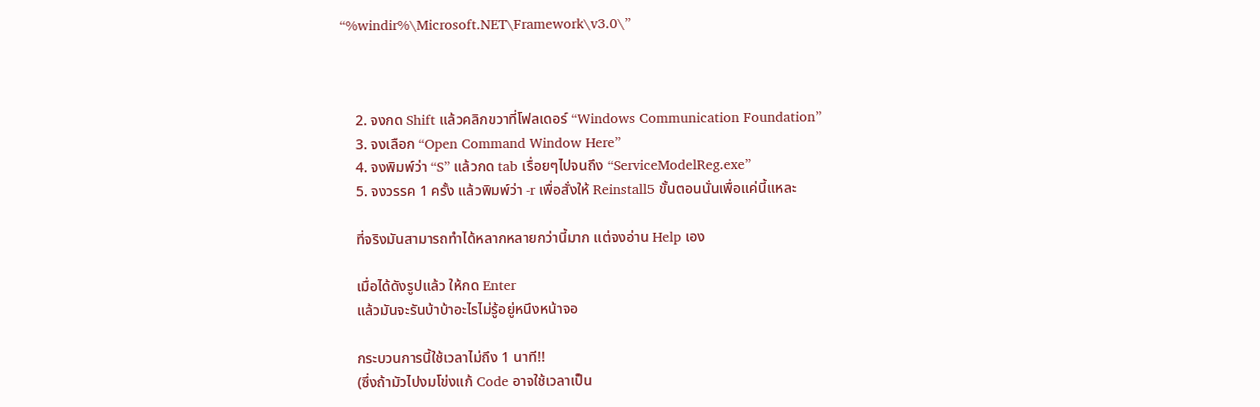“%windir%\Microsoft.NET\Framework\v3.0\”



    2. จงกด Shift แล้วคลิกขวาที่โฟลเดอร์ “Windows Communication Foundation”
    3. จงเลือก “Open Command Window Here”
    4. จงพิมพ์ว่า “S” แล้วกด tab เรื่อยๆไปจนถึง “ServiceModelReg.exe”
    5. จงวรรค 1 ครั้ง แล้วพิมพ์ว่า -r เพื่อสั่งให้ Reinstall5 ขั้นตอนนั่นเพื่อแค่นี้แหละ

    ที่จริงมันสามารถทำได้หลากหลายกว่านี้มาก แต่จงอ่าน Help เอง

    เมื่อได้ดังรูปแล้ว ให้กด Enter
    แล้วมันจะรันบ้าบ้าอะไรไม่รู้อยู่หนึงหน้าจอ

    กระบวนการนี้ใช้เวลาไม่ถึง 1 นาที!!
    (ซึ่งถ้ามัวไปงมโข่งแก้ Code อาจใช้เวลาเป็น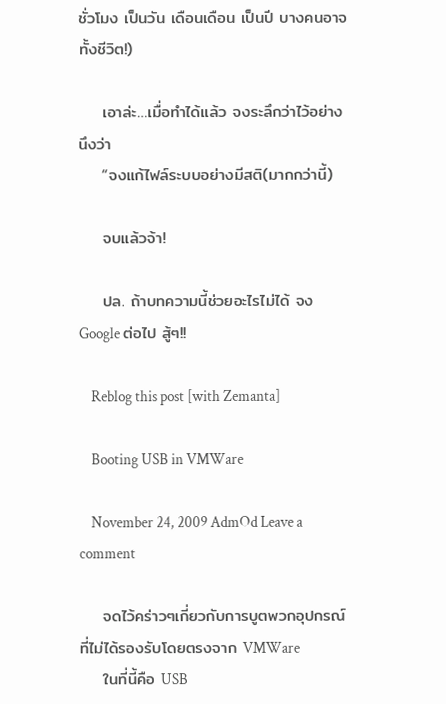ชั่วโมง เป็นวัน เดือนเดือน เป็นปี บางคนอาจทั้งชีวิต!)

    เอาล่ะ…เมื่อทำได้แล้ว จงระลึกว่าไว้อย่างนึงว่า
    “จงแก้ไฟล์ระบบอย่างมีสติ(มากกว่านี้)

    จบแล้วจ้า!

    ปล. ถ้าบทความนี้ช่วยอะไรไม่ได้ จง Google ต่อไป สู้ๆ!!

    Reblog this post [with Zemanta]

    Booting USB in VMWare

    November 24, 2009 AdmOd Leave a comment

    จดไว้คร่าวๆเกี่ยวกับการบูตพวกอุปกรณ์ที่ไม่ได้รองรับโดยตรงจาก VMWare
    ในที่นี้คือ USB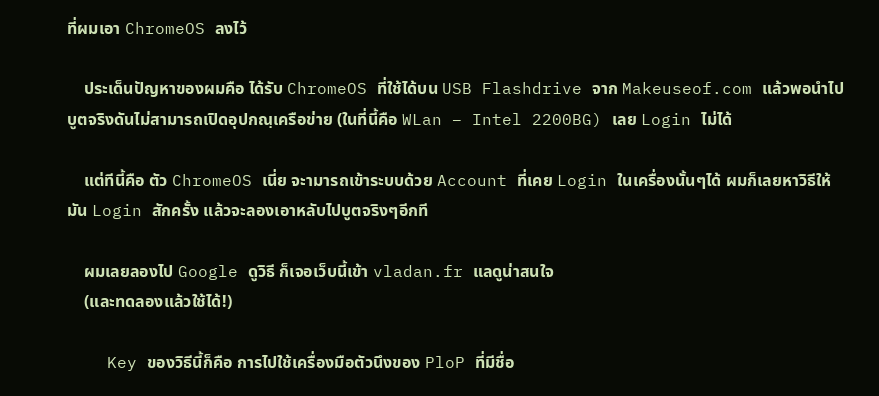ที่ผมเอา ChromeOS ลงไว้

    ประเด็นปัญหาของผมคือ ได้รับ ChromeOS ที่ใช้ได้บน USB Flashdrive จาก Makeuseof.com แล้วพอนำไปบูตจริงดันไม่สามารถเปิดอุปกณฺเครือข่าย (ในที่นี้คือ WLan – Intel 2200BG) เลย Login ไม่ได้

    แต่ทีนี้คือ ตัว ChromeOS เนี่ย จะามารถเข้าระบบด้วย Account ที่เคย Login ในเครื่องนั้นๆได้ ผมก็เลยหาวิธีให้มัน Login สักครั้ง แล้วจะลองเอาหลับไปบูตจริงๆอีกที

    ผมเลยลองไป Google ดูวิธี ก็เจอเว็บนี้เข้า vladan.fr แลดูน่าสนใจ
    (และทดลองแล้วใช้ได้!)

    Key ของวิธีนี้ก็คือ การไปใช้เครื่องมือตัวนึงของ PloP ที่มีชื่อ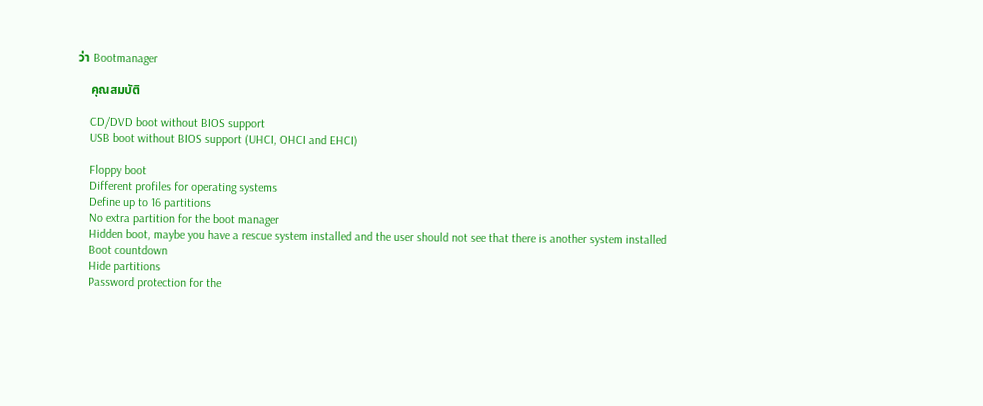ว่า Bootmanager

    คุณสมบัติ

    CD/DVD boot without BIOS support
    USB boot without BIOS support (UHCI, OHCI and EHCI)

    Floppy boot
    Different profiles for operating systems
    Define up to 16 partitions
    No extra partition for the boot manager
    Hidden boot, maybe you have a rescue system installed and the user should not see that there is another system installed
    Boot countdown
    Hide partitions
    Password protection for the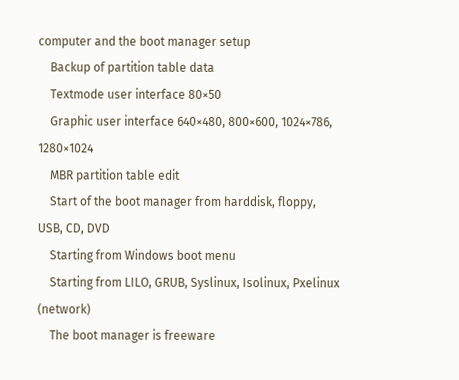computer and the boot manager setup
    Backup of partition table data
    Textmode user interface 80×50
    Graphic user interface 640×480, 800×600, 1024×786, 1280×1024
    MBR partition table edit
    Start of the boot manager from harddisk, floppy, USB, CD, DVD
    Starting from Windows boot menu
    Starting from LILO, GRUB, Syslinux, Isolinux, Pxelinux (network)
    The boot manager is freeware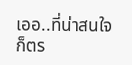เออ..ที่น่าสนใจก็ตร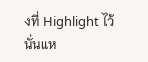งที่ Highlight ไว้นั่นแห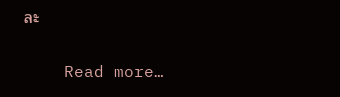ละ

    Read more…